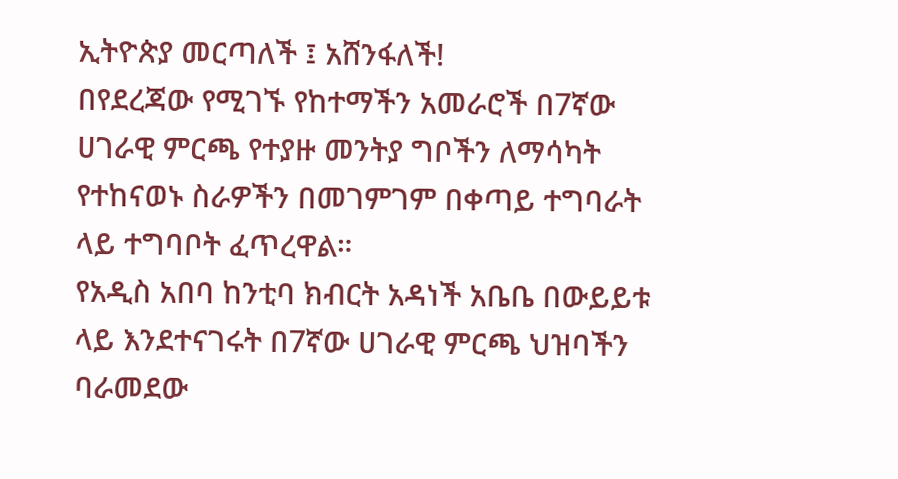ኢትዮጵያ መርጣለች ፤ አሸንፋለች!
በየደረጃው የሚገኙ የከተማችን አመራሮች በ7ኛው ሀገራዊ ምርጫ የተያዙ መንትያ ግቦችን ለማሳካት የተከናወኑ ስራዎችን በመገምገም በቀጣይ ተግባራት ላይ ተግባቦት ፈጥረዋል።
የአዲስ አበባ ከንቲባ ክብርት አዳነች አቤቤ በውይይቱ ላይ እንደተናገሩት በ7ኛው ሀገራዊ ምርጫ ህዝባችን ባራመደው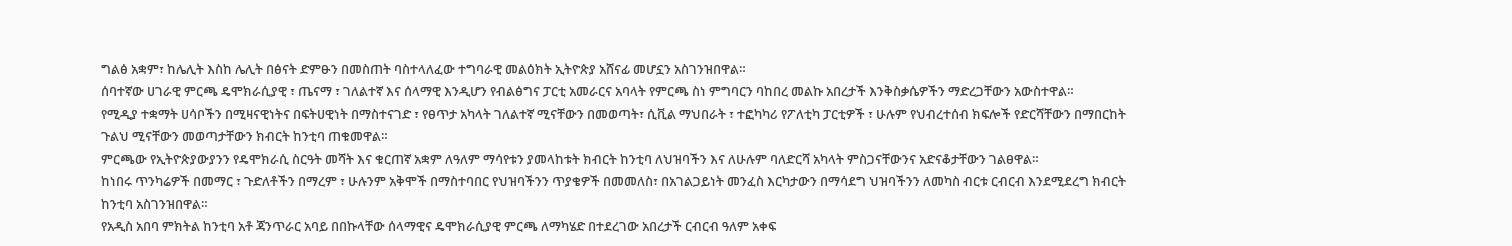ግልፅ አቋም፣ ከሌሊት እስከ ሌሊት በፅናት ድምፁን በመስጠት ባስተላለፈው ተግባራዊ መልዕክት ኢትዮጵያ አሸናፊ መሆኗን አስገንዝበዋል።
ሰባተኛው ሀገራዊ ምርጫ ዴሞክራሲያዊ ፣ ጤናማ ፣ ገለልተኛ እና ሰላማዊ እንዲሆን የብልፅግና ፓርቲ አመራርና አባላት የምርጫ ስነ ምግባርን ባከበረ መልኩ አበረታች እንቅስቃሴዎችን ማድረጋቸውን አውስተዋል።
የሚዲያ ተቋማት ሀሳቦችን በሚዛናዊነትና በፍትሀዊነት በማስተናገድ ፣ የፀጥታ አካላት ገለልተኛ ሚናቸውን በመወጣት፣ ሲቪል ማህበራት ፣ ተፎካካሪ የፖለቲካ ፓርቲዎች ፣ ሁሉም የህብረተሰብ ክፍሎች የድርሻቸውን በማበርከት ጉልህ ሚናቸውን መወጣታቸውን ክብርት ከንቲባ ጠቁመዋል።
ምርጫው የኢትዮጵያውያንን የዴሞክራሲ ስርዓት መሻት እና ቁርጠኛ አቋም ለዓለም ማሳየቱን ያመላከቱት ክብርት ከንቲባ ለህዝባችን እና ለሁሉም ባለድርሻ አካላት ምስጋናቸውንና አድናቆታቸውን ገልፀዋል።
ከነበሩ ጥንካሬዎች በመማር ፣ ጉድለቶችን በማረም ፣ ሁሉንም አቅሞች በማስተባበር የህዝባችንን ጥያቄዎች በመመለስ፣ በአገልጋይነት መንፈስ እርካታውን በማሳደግ ህዝባችንን ለመካስ ብርቱ ርብርብ እንደሚደረግ ክብርት ከንቲባ አስገንዝበዋል።
የአዲስ አበባ ምክትል ከንቲባ አቶ ጃንጥራር አባይ በበኩላቸው ሰላማዊና ዴሞክራሲያዊ ምርጫ ለማካሄድ በተደረገው አበረታች ርብርብ ዓለም አቀፍ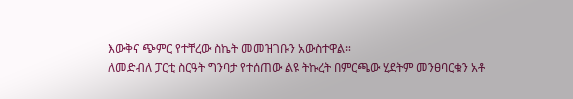እውቅና ጭምር የተቸረው ስኬት መመዝገቡን አውስተዋል።
ለመድብለ ፓርቲ ስርዓት ግንባታ የተሰጠው ልዩ ትኩረት በምርጫው ሂደትም መንፀባርቁን አቶ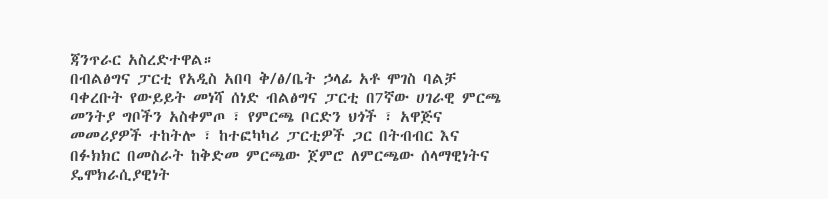ጃንጥራር አስረድተዋል።
በብልፅግና ፓርቲ የአዲስ አበባ ቅ/ፅ/ቤት ኃላፊ አቶ ሞገስ ባልቻ ባቀረቡት የውይይት መነሻ ሰነድ ብልፅግና ፓርቲ በ7ኛው ሀገራዊ ምርጫ መንትያ ግቦችን አስቀምጦ ፣ የምርጫ ቦርድን ህጎች ፣ አዋጅና መመሪያዎች ተከትሎ ፣ ከተፎካካሪ ፓርቲዎች ጋር በትብብር እና በፉክክር በመስራት ከቅድመ ምርጫው ጀምሮ ለምርጫው ሰላማዊነትና ዴሞክራሲያዊነት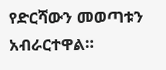የድርሻውን መወጣቱን አብራርተዋል።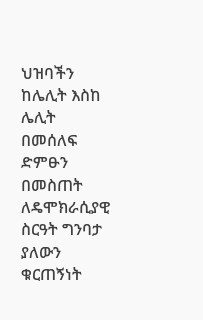ህዝባችን ከሌሊት እስከ ሌሊት በመሰለፍ ድምፁን በመስጠት ለዴሞክራሲያዊ ስርዓት ግንባታ ያለውን ቁርጠኝነት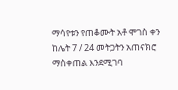ማሳየቱን የጠቆሙት አቶ ሞገስ ቀን ከሌት 7 / 24 መትጋትን አጠናክሮ ማስቀጠል እንደሚገባ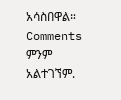አሳስበዋል።
Comments
ምንም አልተገኘም.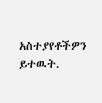አስተያየቶችዎን ይተዉት.